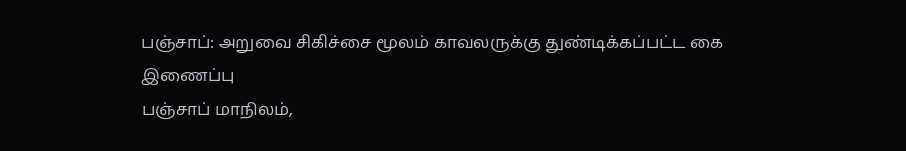பஞ்சாப்: அறுவை சிகிச்சை மூலம் காவலருக்கு துண்டிக்கப்பட்ட கை இணைப்பு
பஞ்சாப் மாநிலம்,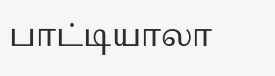பாட்டியாலா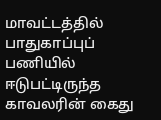மாவட்டத்தில் பாதுகாப்புப் பணியில் ஈடுபட்டிருந்த காவலரின் கைது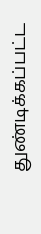துண்டிக்கப்பட்ட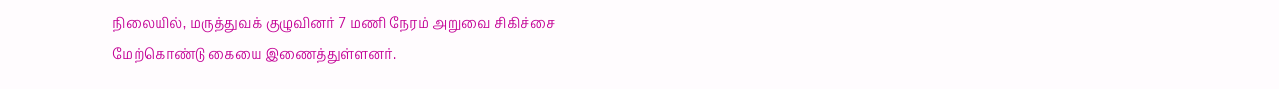நிலையில், மருத்துவக் குழுவினர் 7 மணி நேரம் அறுவை சிகிச்சை மேற்கொண்டு கையை இணைத்துள்ளனர்.